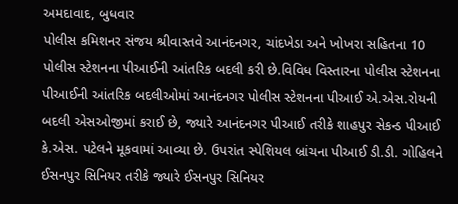અમદાવાદ, બુધવાર
પોલીસ કમિશનર સંજય શ્રીવાસ્તવે આનંદનગર, ચાંદખેડા અને ખોખરા સહિતના 10 પોલીસ સ્ટેશનના પીઆઈની આંતરિક બદલી કરી છે.વિવિધ વિસ્તારના પોલીસ સ્ટેશનના પીઆઈની આંતરિક બદલીઓમાં આનંદનગર પોલીસ સ્ટેશનના પીઆઈ એ.એસ.રોયની બદલી એસઓજીમાં કરાઈ છે, જ્યારે આનંદનગર પીઆઈ તરીકે શાહપુર સેકન્ડ પીઆઈ કે.એસ. પટેલને મૂકવામાં આવ્યા છે. ઉપરાંત સ્પેશિયલ બ્રાંચના પીઆઈ ડી.ડી. ગોહિલને ઈસનપુર સિનિયર તરીકે જ્યારે ઈસનપુર સિનિયર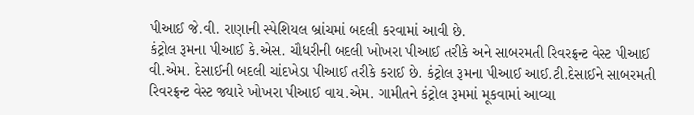પીઆઈ જે.વી. રાણાની સ્પેશિયલ બ્રાંચમાં બદલી કરવામાં આવી છે.
કંટ્રોલ રૂમના પીઆઈ કે.એસ. ચૌધરીની બદલી ખોખરા પીઆઈ તરીકે અને સાબરમતી રિવરફ્રન્ટ વેસ્ટ પીઆઈ વી.એમ. દેસાઈની બદલી ચાંદખેડા પીઆઈ તરીકે કરાઈ છે. કંટ્રોલ રૂમના પીઆઈ આઈ.ટી.દેસાઈને સાબરમતી રિવરફ્રન્ટ વેસ્ટ જ્યારે ખોખરા પીઆઈ વાય.એમ. ગામીતને કંટ્રોલ રૂમમાં મૂકવામાં આવ્યા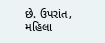છે. ઉપરાંત, મહિલા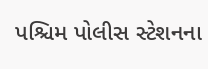પશ્ચિમ પોલીસ સ્ટેશનના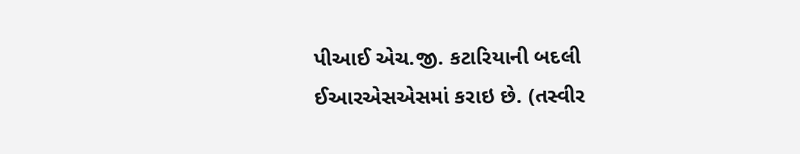પીઆઈ એચ.જી. કટારિયાની બદલી ઈઆરએસએસમાં કરાઇ છે. (તસ્વીર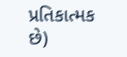પ્રતિકાત્મક છે)